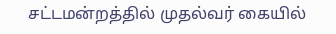சட்டமன்றத்தில் முதல்வர் கையில்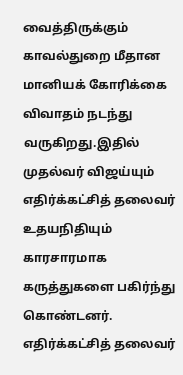வைத்திருக்கும் காவல்துறை மீதான மானியக் கோரிக்கை விவாதம் நடந்து வருகிறது.இதில் முதல்வர் விஜய்யும் எதிர்க்கட்சித் தலைவர் உதயநிதியும் காரசாரமாக கருத்துகளை பகிர்ந்து கொண்டனர். எதிர்க்கட்சித் தலைவர்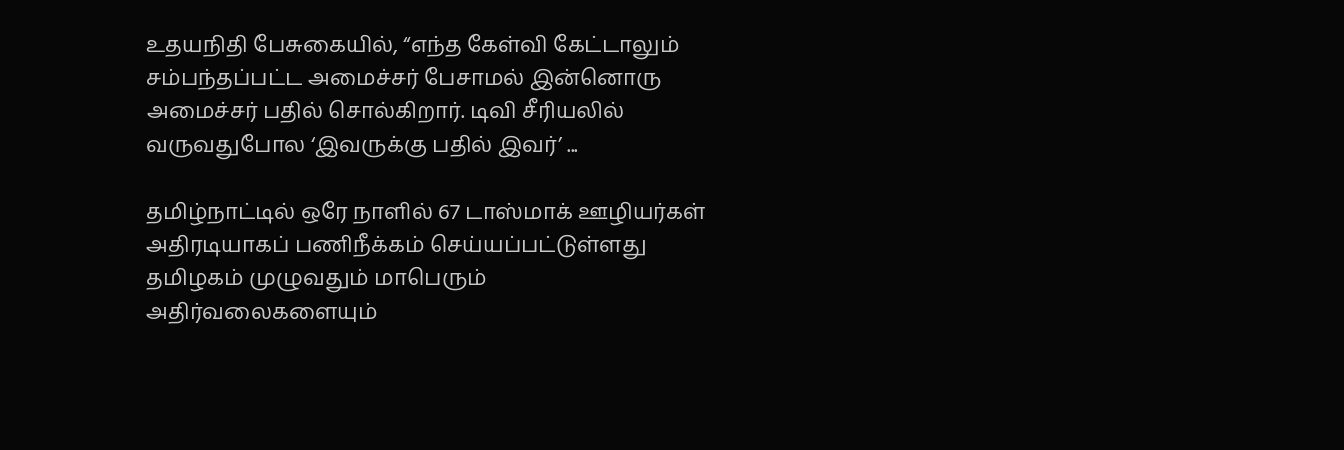உதயநிதி பேசுகையில், “எந்த கேள்வி கேட்டாலும் சம்பந்தப்பட்ட அமைச்சர் பேசாமல் இன்னொரு அமைச்சர் பதில் சொல்கிறார். டிவி சீரியலில் வருவதுபோல ‘இவருக்கு பதில் இவர்’ ...

தமிழ்நாட்டில் ஒரே நாளில் 67 டாஸ்மாக் ஊழியர்கள் அதிரடியாகப் பணிநீக்கம் செய்யப்பட்டுள்ளது தமிழகம் முழுவதும் மாபெரும் அதிர்வலைகளையும்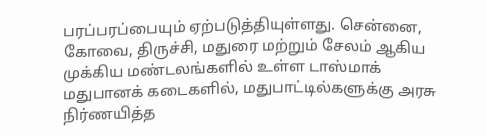பரப்பரப்பையும் ஏற்படுத்தியுள்ளது. சென்னை, கோவை, திருச்சி, மதுரை மற்றும் சேலம் ஆகிய முக்கிய மண்டலங்களில் உள்ள டாஸ்மாக் மதுபானக் கடைகளில், மதுபாட்டில்களுக்கு அரசு நிர்ணயித்த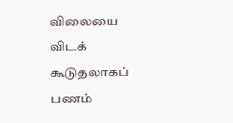விலையை விடக் கூடுதலாகப் பணம்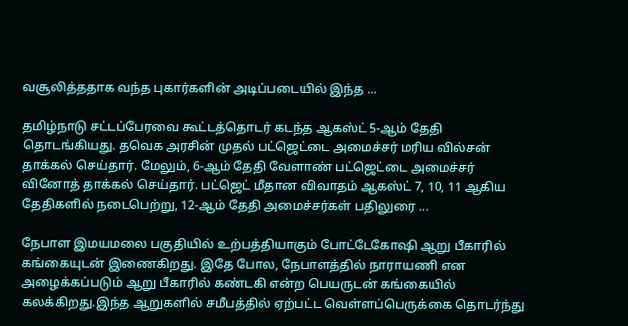வசூலித்ததாக வந்த புகார்களின் அடிப்படையில் இந்த ...

தமிழ்நாடு சட்டப்பேரவை கூட்டத்தொடர் கடந்த ஆகஸ்ட் 5-ஆம் தேதி தொடங்கியது. தவெக அரசின் முதல் பட்ஜெட்டை அமைச்சர் மரிய வில்சன் தாக்கல் செய்தார். மேலும், 6-ஆம் தேதி வேளாண் பட்ஜெட்டை அமைச்சர் வினோத் தாக்கல் செய்தார். பட்ஜெட் மீதான விவாதம் ஆகஸ்ட் 7, 10, 11 ஆகிய தேதிகளில் நடைபெற்று, 12-ஆம் தேதி அமைச்சர்கள் பதிலுரை ...

நேபாள இமயமலை பகுதியில் உற்பத்தியாகும் போட்டேகோஷி ஆறு பீகாரில் கங்கையுடன் இணைகிறது. இதே போல, நேபாளத்தில் நாராயணி என அழைக்கப்படும் ஆறு பீகாரில் கண்டகி என்ற பெயருடன் கங்கையில் கலக்கிறது.இந்த ஆறுகளில் சமீபத்தில் ஏற்பட்ட வெள்ளப்பெருக்கை தொடர்ந்து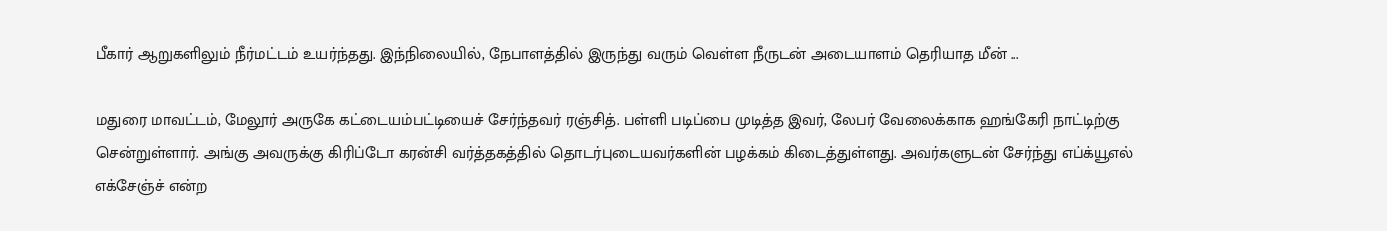பீகார் ஆறுகளிலும் நீர்மட்டம் உயர்ந்தது. இந்நிலையில், நேபாளத்தில் இருந்து வரும் வெள்ள நீருடன் அடையாளம் தெரியாத மீன் ...

மதுரை மாவட்டம், மேலூர் அருகே கட்டையம்பட்டியைச் சேர்ந்தவர் ரஞ்சித். பள்ளி படிப்பை முடித்த இவர், லேபர் வேலைக்காக ஹங்கேரி நாட்டிற்கு சென்றுள்ளார். அங்கு அவருக்கு கிரிப்டோ கரன்சி வர்த்தகத்தில் தொடர்புடையவர்களின் பழக்கம் கிடைத்துள்ளது. அவர்களுடன் சேர்ந்து எப்க்யூஎல் எக்சேஞ்ச் என்ற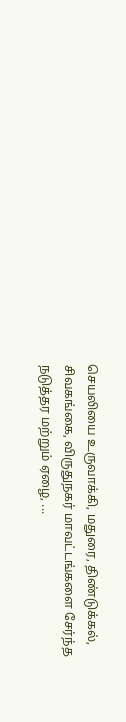செயலியை உருவாக்கி, மதுரை, திண்டுக்கல், சிவகங்கை, விருதுநகர் மாவட்டங்களை சேர்ந்த நடுத்தர மற்றும் ஏழை, ...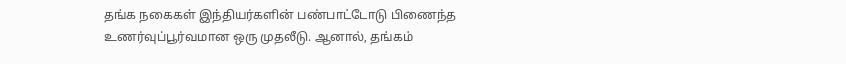தங்க நகைகள் இந்தியர்களின் பண்பாட்டோடு பிணைந்த உணர்வுப்பூர்வமான ஒரு முதலீடு. ஆனால், தங்கம்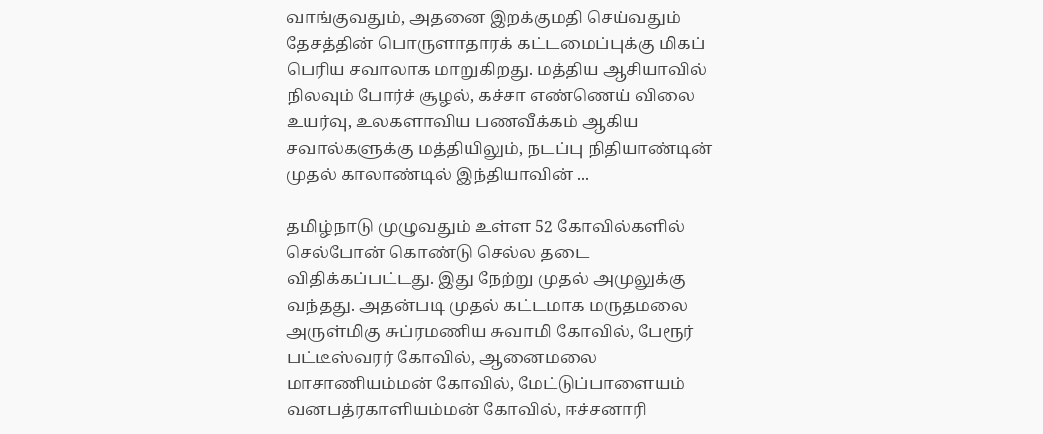வாங்குவதும், அதனை இறக்குமதி செய்வதும் தேசத்தின் பொருளாதாரக் கட்டமைப்புக்கு மிகப் பெரிய சவாலாக மாறுகிறது. மத்திய ஆசியாவில் நிலவும் போர்ச் சூழல், கச்சா எண்ணெய் விலை உயர்வு, உலகளாவிய பணவீக்கம் ஆகிய சவால்களுக்கு மத்தியிலும், நடப்பு நிதியாண்டின் முதல் காலாண்டில் இந்தியாவின் ...

தமிழ்நாடு முழுவதும் உள்ள 52 கோவில்களில் செல்போன் கொண்டு செல்ல தடை விதிக்கப்பட்டது. இது நேற்று முதல் அமுலுக்கு வந்தது. அதன்படி முதல் கட்டமாக மருதமலை அருள்மிகு சுப்ரமணிய சுவாமி கோவில், பேரூர் பட்டீஸ்வரர் கோவில், ஆனைமலை மாசாணியம்மன் கோவில், மேட்டுப்பாளையம் வனபத்ரகாளியம்மன் கோவில், ஈச்சனாரி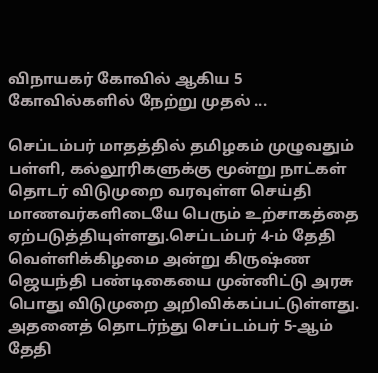விநாயகர் கோவில் ஆகிய 5 கோவில்களில் நேற்று முதல் ...

செப்டம்பர் மாதத்தில் தமிழகம் முழுவதும் பள்ளி, கல்லூரிகளுக்கு மூன்று நாட்கள் தொடர் விடுமுறை வரவுள்ள செய்தி மாணவர்களிடையே பெரும் உற்சாகத்தை ஏற்படுத்தியுள்ளது.செப்டம்பர் 4-ம் தேதி வெள்ளிக்கிழமை அன்று கிருஷ்ண ஜெயந்தி பண்டிகையை முன்னிட்டு அரசு பொது விடுமுறை அறிவிக்கப்பட்டுள்ளது. அதனைத் தொடர்ந்து செப்டம்பர் 5-ஆம் தேதி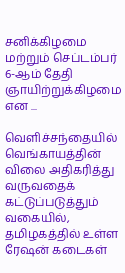சனிக்கிழமை மற்றும் செப்டம்பர் 6-ஆம் தேதி ஞாயிற்றுக்கிழமை என ...

வெளிச்சந்தையில் வெங்காயத்தின் விலை அதிகரித்து வருவதைக் கட்டுப்படுத்தும் வகையில், தமிழகத்தில் உள்ள ரேஷன் கடைகள்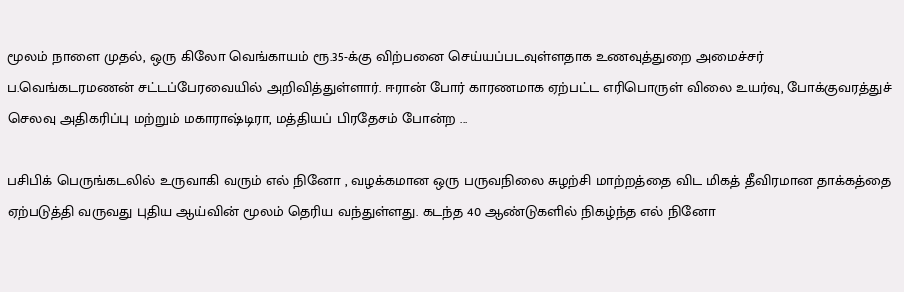மூலம் நாளை முதல், ஒரு கிலோ வெங்காயம் ரூ.35-க்கு விற்பனை செய்யப்படவுள்ளதாக உணவுத்துறை அமைச்சர் ப.வெங்கடரமணன் சட்டப்பேரவையில் அறிவித்துள்ளார். ஈரான் போர் காரணமாக ஏற்பட்ட எரிபொருள் விலை உயர்வு, போக்குவரத்துச் செலவு அதிகரிப்பு மற்றும் மகாராஷ்டிரா, மத்தியப் பிரதேசம் போன்ற ...

பசிபிக் பெருங்கடலில் உருவாகி வரும் எல் நினோ , வழக்கமான ஒரு பருவநிலை சுழற்சி மாற்றத்தை விட மிகத் தீவிரமான தாக்கத்தை ஏற்படுத்தி வருவது புதிய ஆய்வின் மூலம் தெரிய வந்துள்ளது. கடந்த 40 ஆண்டுகளில் நிகழ்ந்த எல் நினோ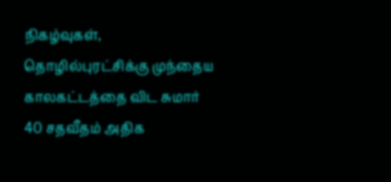நிகழ்வுகள், தொழில்புரட்சிக்கு முந்தைய காலகட்டத்தை விட சுமார் 40 சதவீதம் அதிக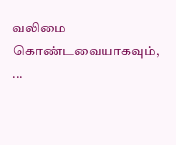வலிமை கொண்டவையாகவும், ...